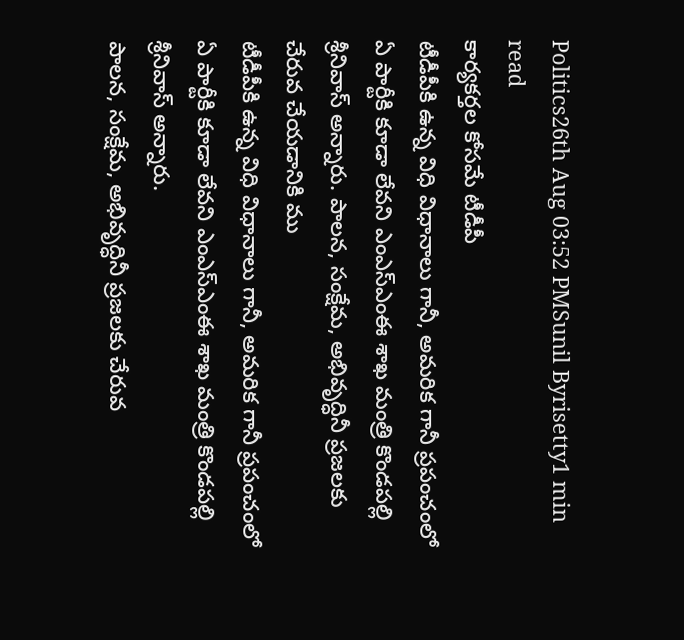Politics26th Aug 03:52 PMSunil Byrisetty1 min read
కార్యకర్తల కోసమే టీడీపీ
టీడీపీకి ఉన్న విధి విధానాలు గానీ, అమరిక గానీ ప్రపంచంలో ఏ పార్టీకి కూడా లేవని ఎంఎస్ఎంఈ శాఖ మంత్రి కొండపల్లి శ్రీనివాస్ అన్నారు. పాలన, సంక్షేమ, అభివృద్ధినీ ప్రజలకు చేరువ చేయడానికి ము
టీడీపీకి ఉన్న విధి విధానాలు గానీ, అమరిక గానీ ప్రపంచంలో ఏ పార్టీకి కూడా లేవని ఎంఎస్ఎంఈ శాఖ మంత్రి కొండపల్లి శ్రీనివాస్ అన్నారు.
పాలన, సంక్షేమ, అభివృద్ధినీ ప్రజలకు చేరువ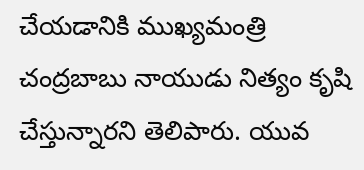చేయడానికి ముఖ్యమంత్రి చంద్రబాబు నాయుడు నిత్యం కృషి చేస్తున్నారని తెలిపారు. యువ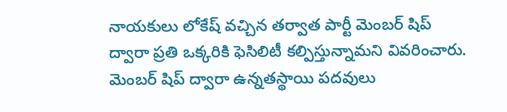నాయకులు లోకేష్ వచ్చిన తర్వాత పార్టీ మెంబర్ షిప్ ద్వారా ప్రతి ఒక్కరికి ఫెసిలిటీ కల్పిస్తున్నామని వివరించారు.
మెంబర్ షిప్ ద్వారా ఉన్నతస్థాయి పదవులు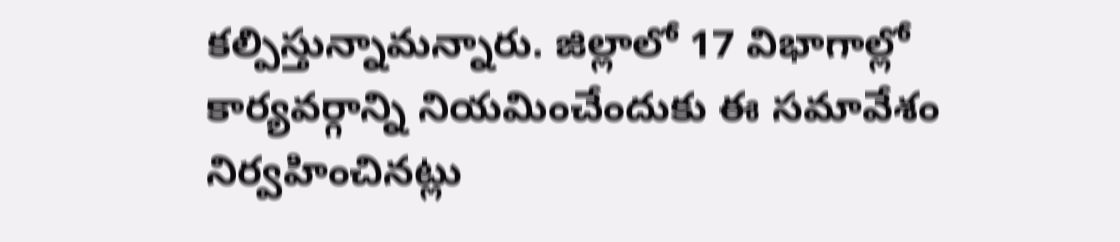కల్పిస్తున్నామన్నారు. జిల్లాలో 17 విభాగాల్లో కార్యవర్గాన్ని నియమించేందుకు ఈ సమావేశం నిర్వహించినట్లు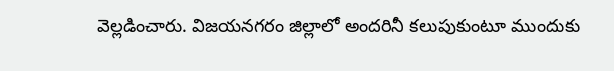వెల్లడించారు. విజయనగరం జిల్లాలో అందరినీ కలుపుకుంటూ ముందుకు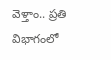వెళ్తాం.. ప్రతి విభాగంలో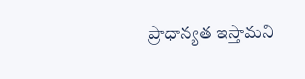ప్రాధాన్యత ఇస్తామని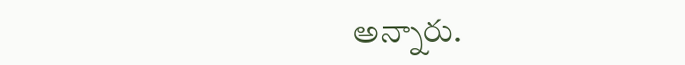అన్నారు.